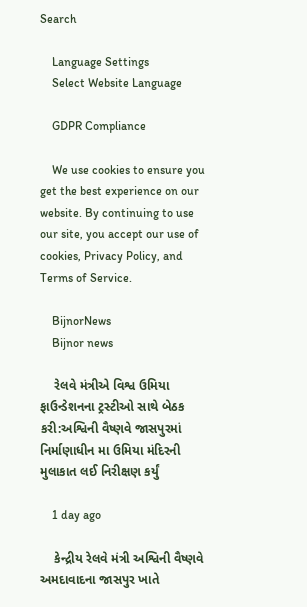Search

    Language Settings
    Select Website Language

    GDPR Compliance

    We use cookies to ensure you get the best experience on our website. By continuing to use our site, you accept our use of cookies, Privacy Policy, and Terms of Service.

    BijnorNews
    Bijnor news

    રેલવે મંત્રીએ વિશ્વ ઉમિયા ફાઉન્ડેશનના ટ્રસ્ટીઓ સાથે બેઠક કરી:અશ્વિની વૈષ્ણવે જાસપુરમાં નિર્માણાધીન મા ઉમિયા મંદિરની મુલાકાત લઈ નિરીક્ષણ કર્યું

    1 day ago

    કેન્દ્રીય રેલવે મંત્રી અશ્વિની વૈષ્ણવે અમદાવાદના જાસપુર ખાતે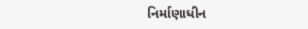નિર્માણાધીન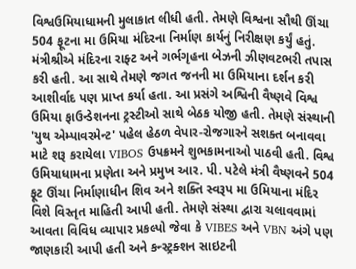વિશ્વઉમિયાધામની મુલાકાત લીધી હતી. તેમણે વિશ્વના સૌથી ઊંચા 504 ફૂટના મા ઉમિયા મંદિરના નિર્માણ કાર્યનું નિરીક્ષણ કર્યું હતું. મંત્રીશ્રીએ મંદિરના રાફ્ટ અને ગર્ભગૃહના બેઝની ઝીણવટભરી તપાસ કરી હતી. આ સાથે તેમણે જગત જનની મા ઉમિયાના દર્શન કરી આશીર્વાદ પણ પ્રાપ્ત કર્યા હતા. આ પ્રસંગે અશ્વિની વૈષ્ણવે વિશ્વ ઉમિયા ફાઉન્ડેશનના ટ્રસ્ટીઓ સાથે બેઠક યોજી હતી. તેમણે સંસ્થાની 'યુથ એમ્પાવરમેન્ટ' પહેલ હેઠળ વેપાર-રોજગારને સશક્ત બનાવવા માટે શરૂ કરાયેલા VIBOS ઉપક્રમને શુભકામનાઓ પાઠવી હતી. વિશ્વ ઉમિયાધામના પ્રણેતા અને પ્રમુખ આર. પી. પટેલે મંત્રી વૈષ્ણવને 504 ફૂટ ઊંચા નિર્માણાધીન શિવ અને શક્તિ સ્વરૂપ મા ઉમિયાના મંદિર વિશે વિસ્તૃત માહિતી આપી હતી. તેમણે સંસ્થા દ્વારા ચલાવવામાં આવતા વિવિધ વ્યાપાર પ્રકલ્પો જેવા કે VIBES અને VBN અંગે પણ જાણકારી આપી હતી અને કન્સ્ટ્રક્શન સાઇટની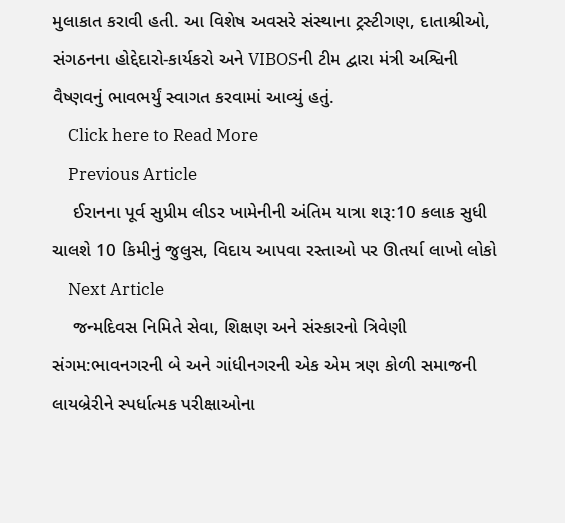મુલાકાત કરાવી હતી. આ વિશેષ અવસરે સંસ્થાના ટ્રસ્ટીગણ, દાતાશ્રીઓ, સંગઠનના હોદ્દેદારો-કાર્યકરો અને VIBOSની ટીમ દ્વારા મંત્રી અશ્વિની વૈષ્ણવનું ભાવભર્યું સ્વાગત કરવામાં આવ્યું હતું.
    Click here to Read More
    Previous Article
    ઈરાનના પૂર્વ સુપ્રીમ લીડર ખામેનીની અંતિમ યાત્રા શરૂ:10 કલાક સુધી ચાલશે 10 કિમીનું જુલુસ, વિદાય આપવા રસ્તાઓ પર ઊતર્યા લાખો લોકો
    Next Article
    જન્મદિવસ નિમિતે સેવા, શિક્ષણ અને સંસ્કારનો ત્રિવેણી સંગમ:ભાવનગરની બે અને ગાંધીનગરની એક એમ ત્રણ કોળી સમાજની લાયબ્રેરીને સ્પર્ધાત્મક પરીક્ષાઓના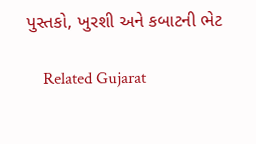પુસ્તકો, ખુરશી અને કબાટની ભેટ

    Related Gujarat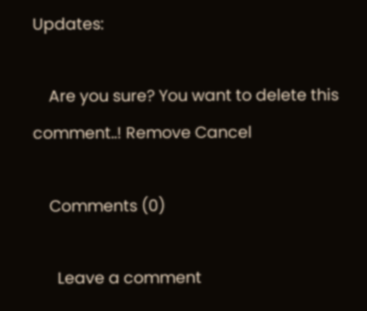Updates:

    Are you sure? You want to delete this comment..! Remove Cancel

    Comments (0)

      Leave a comment